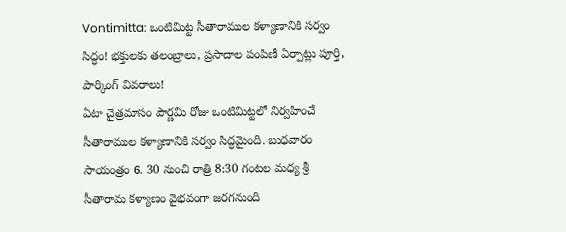Vontimitta: ఒంటిమిట్ట సీతారాముల కళ్యాణానికి సర్వం సిద్ధం! భక్తులకు తలంబ్రాలు, ప్రసాదాల పంపిణీ ఏర్పాట్లు పూర్తి, పార్కింగ్ వివరాలు!
ఏటా చైత్రమాసం పౌర్ణమి రోజు ఒంటిమిట్టలో నిర్వహించే సీతారాముల కళ్యాణానికి సర్వం సిద్ధమైంది. బుధవారం సాయంత్రం 6. 30 నుంచి రాత్రి 8:30 గంటల మధ్య శ్రీ సీతారామ కళ్యాణం వైభవంగా జరగనుంది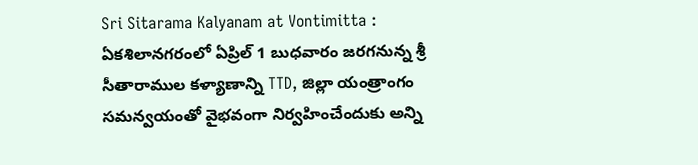Sri Sitarama Kalyanam at Vontimitta : ఏకశిలానగరంలో ఏప్రిల్ 1 బుధవారం జరగనున్న శ్రీ సీతారాముల కళ్యాణాన్ని TTD, జిల్లా యంత్రాంగం సమన్వయంతో వైభవంగా నిర్వహించేందుకు అన్ని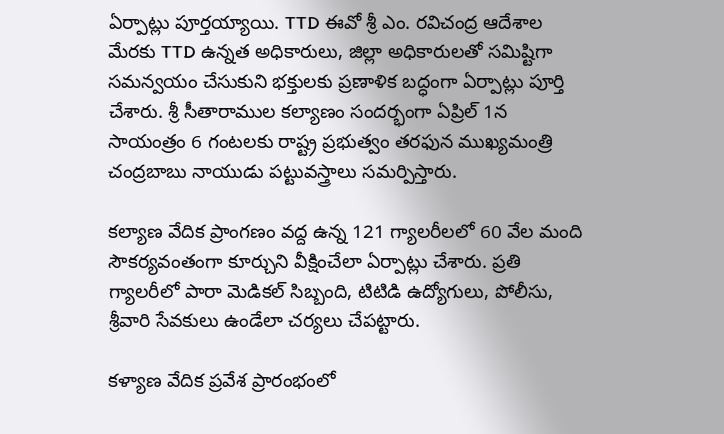ఏర్పాట్లు పూర్తయ్యాయి. TTD ఈవో శ్రీ ఎం. రవిచంద్ర ఆదేశాల మేరకు TTD ఉన్నత అధికారులు, జిల్లా అధికారులతో సమిష్టిగా సమన్వయం చేసుకుని భక్తులకు ప్రణాళిక బద్ధంగా ఏర్పాట్లు పూర్తి చేశారు. శ్రీ సీతారాముల కల్యాణం సందర్భంగా ఏప్రిల్ 1న సాయంత్రం 6 గంటలకు రాష్ట్ర ప్రభుత్వం తరఫున ముఖ్యమంత్రి చంద్రబాబు నాయుడు పట్టువస్త్రాలు సమర్పిస్తారు.

కల్యాణ వేదిక ప్రాంగణం వద్ద ఉన్న 121 గ్యాలరీలలో 60 వేల మంది సౌకర్యవంతంగా కూర్చుని వీక్షించేలా ఏర్పాట్లు చేశారు. ప్రతి గ్యాలరీలో పారా మెడికల్ సిబ్బంది, టిటిడి ఉద్యోగులు, పోలీసు, శ్రీవారి సేవకులు ఉండేలా చర్యలు చేపట్టారు.

కళ్యాణ వేదిక ప్రవేశ ప్రారంభంలో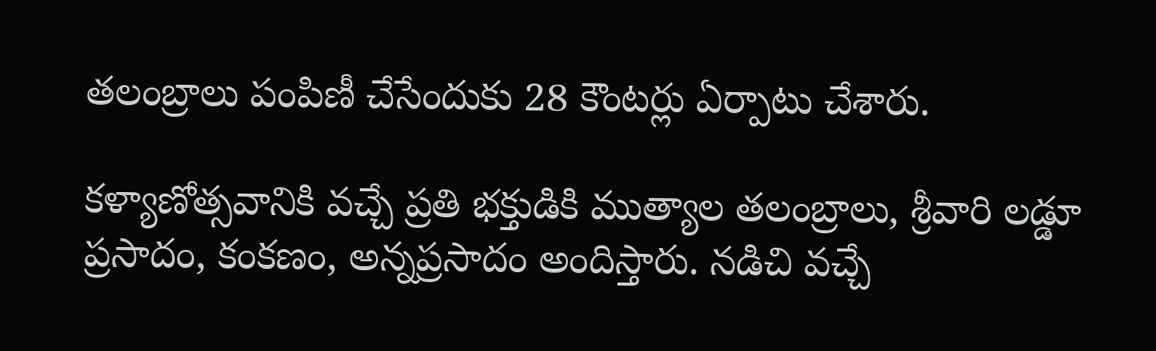తలంబ్రాలు పంపిణీ చేసేందుకు 28 కౌంటర్లు ఏర్పాటు చేశారు.

కళ్యాణోత్సవానికి వచ్చే ప్రతి భక్తుడికి ముత్యాల తలంబ్రాలు, శ్రీవారి లడ్డూ ప్రసాదం, కంకణం, అన్నప్రసాదం అందిస్తారు. నడిచి వచ్చే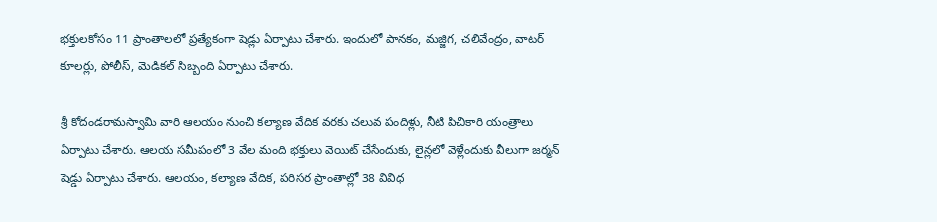భక్తులకోసం 11 ప్రాంతాలలో ప్రత్యేకంగా షెడ్లు ఏర్పాటు చేశారు. ఇందులో పానకం, మజ్జిగ, చలివేంద్రం, వాటర్ కూలర్లు, పోలీస్, మెడికల్ సిబ్బంది ఏర్పాటు చేశారు.

శ్రీ కోదండరామస్వామి వారి ఆలయం నుంచి కల్యాణ వేదిక వరకు చలువ పందిళ్లు, నీటి పిచికారి యంత్రాలు ఏర్పాటు చేశారు. ఆలయ సమీపంలో 3 వేల మంది భక్తులు వెయిట్ చేసేందుకు, లైన్లలో వెళ్లేందుకు వీలుగా జర్మన్ షెడ్డు ఏర్పాటు చేశారు. ఆలయం, కల్యాణ వేదిక, పరిసర ప్రాంతాల్లో 38 వివిధ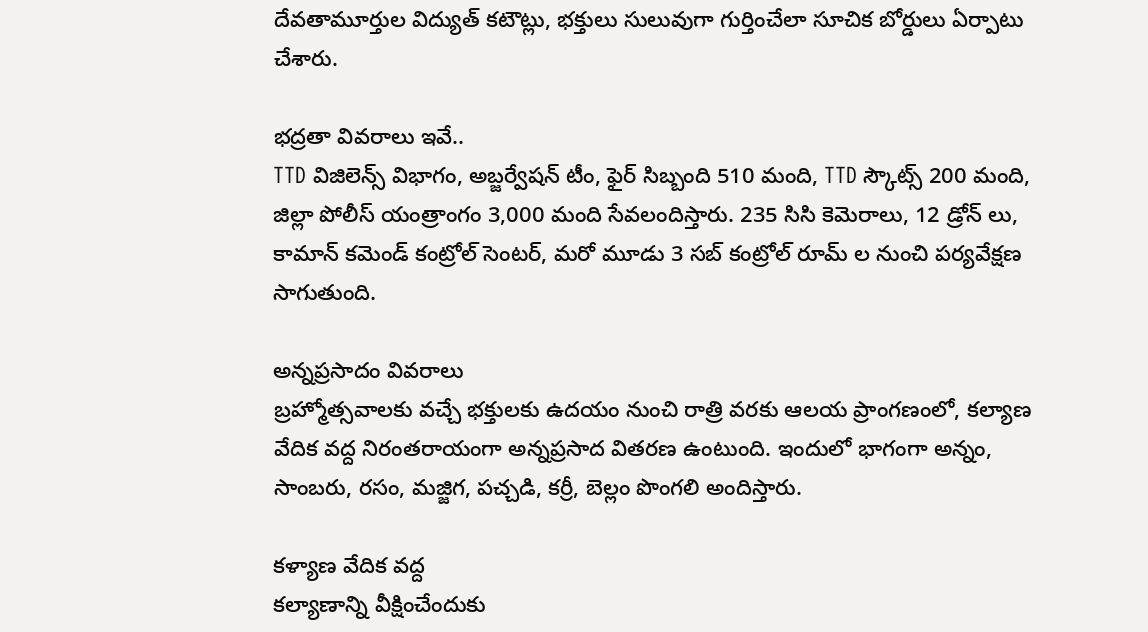దేవతామూర్తుల విద్యుత్ కటౌట్లు, భక్తులు సులువుగా గుర్తించేలా సూచిక బోర్డులు ఏర్పాటు చేశారు.

భద్రతా వివరాలు ఇవే..
TTD విజిలెన్స్ విభాగం, అబ్జర్వేషన్ టీం, ఫైర్ సిబ్బంది 510 మంది, TTD స్కౌట్స్ 200 మంది, జిల్లా పోలీస్ యంత్రాంగం 3,000 మంది సేవలందిస్తారు. 235 సిసి కెమెరాలు, 12 డ్రోన్ లు, కామాన్ కమెండ్ కంట్రోల్ సెంటర్, మరో మూడు 3 సబ్ కంట్రోల్ రూమ్ ల నుంచి పర్యవేక్షణ సాగుతుంది.

అన్నప్రసాదం వివరాలు
బ్రహ్మోత్సవాలకు వచ్చే భక్తులకు ఉదయం నుంచి రాత్రి వరకు ఆలయ ప్రాంగణంలో, కల్యాణ వేదిక వద్ద నిరంతరాయంగా అన్నప్రసాద వితరణ ఉంటుంది. ఇందులో భాగంగా అన్నం, సాంబరు, రసం, మజ్జిగ, పచ్చడి, కర్రీ, బెల్లం పొంగలి అందిస్తారు.

కళ్యాణ వేదిక వద్ద
కల్యాణాన్ని వీక్షించేందుకు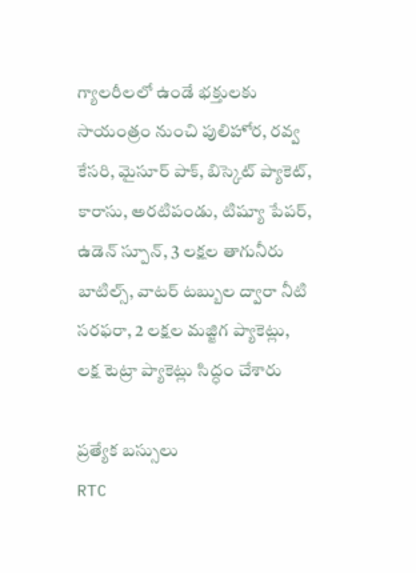గ్యాలరీలలో ఉండే భక్తులకు సాయంత్రం నుంచి పులిహోర, రవ్వ కేసరి, మైసూర్ పాక్, బిస్కెట్ ప్యాకెట్, కారాసు, అరటిపండు, టిష్యూ పేపర్, ఉడెన్ స్పూన్, 3 లక్షల తాగునీరు బాటిల్స్, వాటర్ టబ్బుల ద్వారా నీటి సరఫరా, 2 లక్షల మజ్జిగ ప్యాకెట్లు, లక్ష టెట్రా ప్యాకెట్లు సిద్ధం చేశారు

ప్రత్యేక బస్సులు
RTC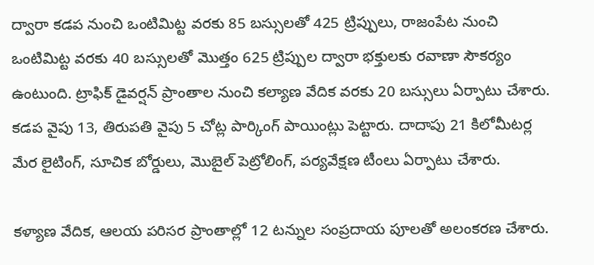ద్వారా కడప నుంచి ఒంటిమిట్ట వరకు 85 బస్సులతో 425 ట్రిప్పులు, రాజంపేట నుంచి ఒంటిమిట్ట వరకు 40 బస్సులతో మొత్తం 625 ట్రిప్పుల ద్వారా భక్తులకు రవాణా సౌకర్యం ఉంటుంది. ట్రాఫిక్ డైవర్షన్ ప్రాంతాల నుంచి కల్యాణ వేదిక వరకు 20 బస్సులు ఏర్పాటు చేశారు. కడప వైపు 13, తిరుపతి వైపు 5 చోట్ల పార్కింగ్ పాయింట్లు పెట్టారు. దాదాపు 21 కిలోమీటర్ల మేర లైటింగ్, సూచిక బోర్డులు, మొబైల్ పెట్రోలింగ్, పర్యవేక్షణ టీంలు ఏర్పాటు చేశారు.

కళ్యాణ వేదిక, ఆలయ పరిసర ప్రాంతాల్లో 12 టన్నుల సంప్రదాయ పూలతో అలంకరణ చేశారు.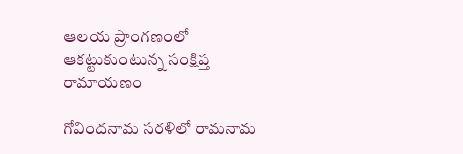ఆలయ ప్రాంగణంలో ఆకట్టుకుంటున్న సంక్షిప్త రామాయణం

గోవిందనామ సరళిలో రామనామ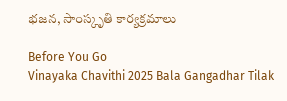భజన, సాంస్కృతి కార్యక్రమాలు

Before You Go
Vinayaka Chavithi 2025 Bala Gangadhar Tilak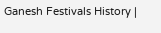Ganesh Festivals History |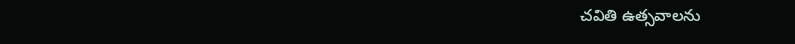చవితి ఉత్సవాలను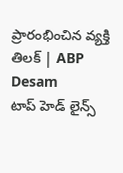ప్రారంభించిన వ్యక్తి తిలక్ | ABP Desam
టాప్ హెడ్ లైన్స్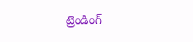ట్రెండింగ్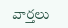వార్తలు